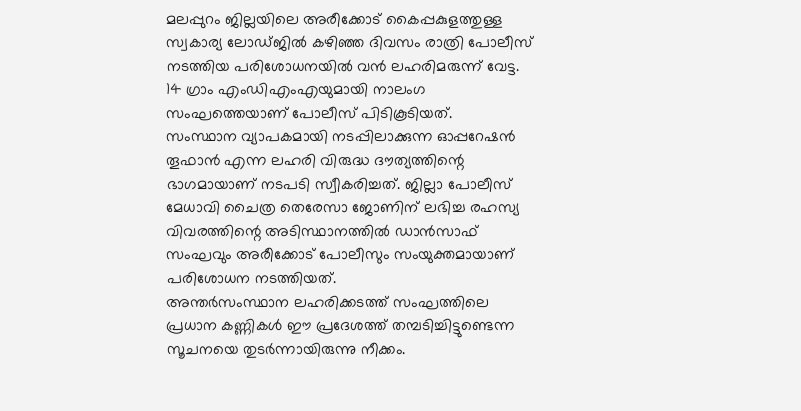മലപ്പുറം ജില്ലയിലെ അരീക്കോട് കൈപ്പകുളത്തുള്ള സ്വകാര്യ ലോഡ്ജിൽ കഴിഞ്ഞ ദിവസം രാത്രി പോലീസ് നടത്തിയ പരിശോധനയിൽ വൻ ലഹരിമരുന്ന് വേട്ട. 14 ഗ്രാം എംഡിഎംഎയുമായി നാലംഗ സംഘത്തെയാണ് പോലീസ് പിടികൂടിയത്.
സംസ്ഥാന വ്യാപകമായി നടപ്പിലാക്കുന്ന ഓപ്പറേഷൻ തൂഫാൻ എന്ന ലഹരി വിരുദ്ധ ദൗത്യത്തിന്റെ ഭാഗമായാണ് നടപടി സ്വീകരിച്ചത്. ജില്ലാ പോലീസ് മേധാവി ചൈത്ര തെരേസാ ജോണിന് ലഭിച്ച രഹസ്യ വിവരത്തിന്റെ അടിസ്ഥാനത്തിൽ ഡാൻസാഫ് സംഘവും അരീക്കോട് പോലീസും സംയുക്തമായാണ് പരിശോധന നടത്തിയത്.
അന്തർസംസ്ഥാന ലഹരിക്കടത്ത് സംഘത്തിലെ പ്രധാന കണ്ണികൾ ഈ പ്രദേശത്ത് തമ്പടിച്ചിട്ടുണ്ടെന്ന സൂചനയെ തുടർന്നായിരുന്നു നീക്കം.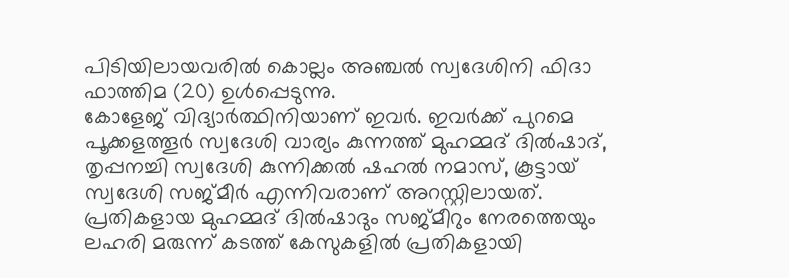പിടിയിലായവരിൽ കൊല്ലം അഞ്ചൽ സ്വദേശിനി ഫിദാ ഫാത്തിമ (20) ഉൾപ്പെടുന്നു.
കോളേജ് വിദ്യാർത്ഥിനിയാണ് ഇവർ. ഇവർക്ക് പുറമെ പൂക്കളത്തൂർ സ്വദേശി വാര്യം കുന്നത്ത് മുഹമ്മദ് ദിൽഷാദ്, തൃപ്പനച്ചി സ്വദേശി കുന്നിക്കൽ ഷഹൽ നമാസ്, കൂട്ടായ് സ്വദേശി സജ്മീർ എന്നിവരാണ് അറസ്റ്റിലായത്.
പ്രതികളായ മുഹമ്മദ് ദിൽഷാദും സജ്മീറും നേരത്തെയും ലഹരി മരുന്ന് കടത്ത് കേസുകളിൽ പ്രതികളായി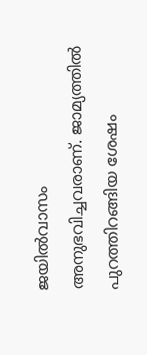ജയിൽവാസം അനുഭവിച്ചവരാണ്. ജാമ്യത്തിൽ പുറത്തിറങ്ങിയ ശേഷം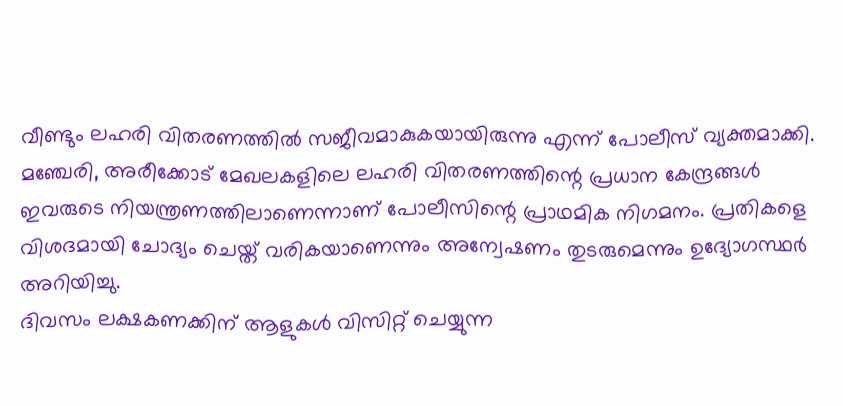വീണ്ടും ലഹരി വിതരണത്തിൽ സജീവമാകുകയായിരുന്നു എന്ന് പോലീസ് വ്യക്തമാക്കി.
മഞ്ചേരി, അരീക്കോട് മേഖലകളിലെ ലഹരി വിതരണത്തിന്റെ പ്രധാന കേന്ദ്രങ്ങൾ ഇവരുടെ നിയന്ത്രണത്തിലാണെന്നാണ് പോലീസിന്റെ പ്രാഥമിക നിഗമനം. പ്രതികളെ വിശദമായി ചോദ്യം ചെയ്ത് വരികയാണെന്നും അന്വേഷണം തുടരുമെന്നും ഉദ്യോഗസ്ഥർ അറിയിച്ചു.
ദിവസം ലക്ഷകണക്കിന് ആളുകൾ വിസിറ്റ് ചെയ്യുന്ന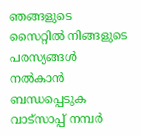ഞങ്ങളുടെ സൈറ്റിൽ നിങ്ങളുടെ പരസ്യങ്ങൾ നൽകാൻ ബന്ധപ്പെടുക വാട്സാപ്പ് നമ്പർ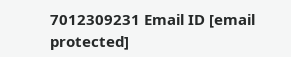7012309231 Email ID [email protected]